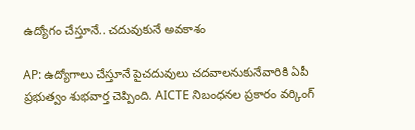ఉద్యోగం చేస్తూనే.. చదువుకునే అవకాశం

AP: ఉద్యోగాలు చేస్తూనే పైచదువులు చదవాలనుకునేవారికి ఏపీ ప్రభుత్వం శుభవార్త చెప్పింది. AICTE నిబంధనల ప్రకారం వర్కింగ్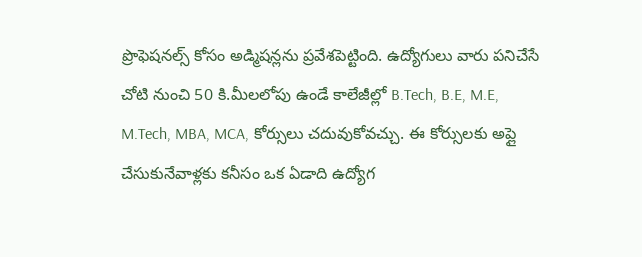ప్రొఫెషనల్స్ కోసం అడ్మిషన్లను ప్రవేశపెట్టింది. ఉద్యోగులు వారు పనిచేసే చోటి నుంచి 50 కి.మీలలోపు ఉండే కాలేజీల్లో B.Tech, B.E, M.E, M.Tech, MBA, MCA, కోర్సులు చదువుకోవచ్చు. ఈ కోర్సులకు అప్లై చేసుకునేవాళ్లకు కనీసం ఒక ఏడాది ఉద్యోగ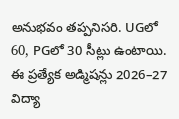అనుభవం తప్పనిసరి. UGలో 60, PGలో 30 సీట్లు ఉంటాయి. ఈ ప్రత్యేక అడ్మిషన్లు 2026–27 విద్యా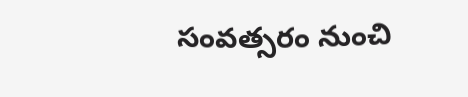సంవత్సరం నుంచి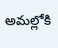అమల్లోకి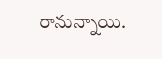రానున్నాయి.